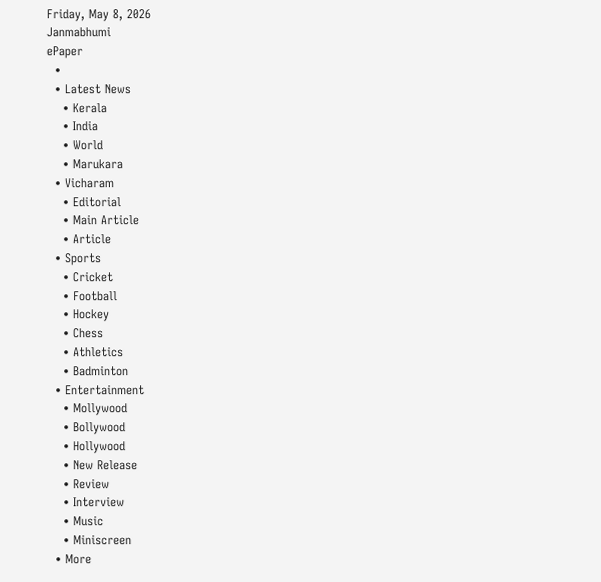Friday, May 8, 2026
Janmabhumi
ePaper
  •
  • Latest News
    • Kerala
    • India
    • World
    • Marukara
  • Vicharam
    • Editorial
    • Main Article
    • Article
  • Sports
    • Cricket
    • Football
    • Hockey
    • Chess
    • Athletics
    • Badminton
  • Entertainment
    • Mollywood
    • Bollywood
    • Hollywood
    • New Release
    • Review
    • Interview
    • Music
    • Miniscreen
  • More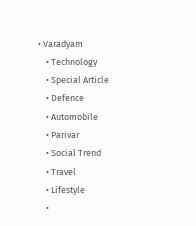• Varadyam
    • Technology
    • Special Article
    • Defence
    • Automobile
    • Parivar
    • Social Trend
    • Travel
    • Lifestyle
    •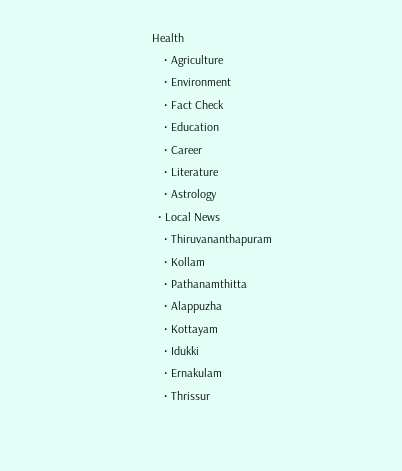Health
    • Agriculture
    • Environment
    • Fact Check
    • Education
    • Career
    • Literature
    • Astrology
  • Local News
    • Thiruvananthapuram
    • Kollam
    • Pathanamthitta
    • Alappuzha
    • Kottayam
    • Idukki
    • Ernakulam
    • Thrissur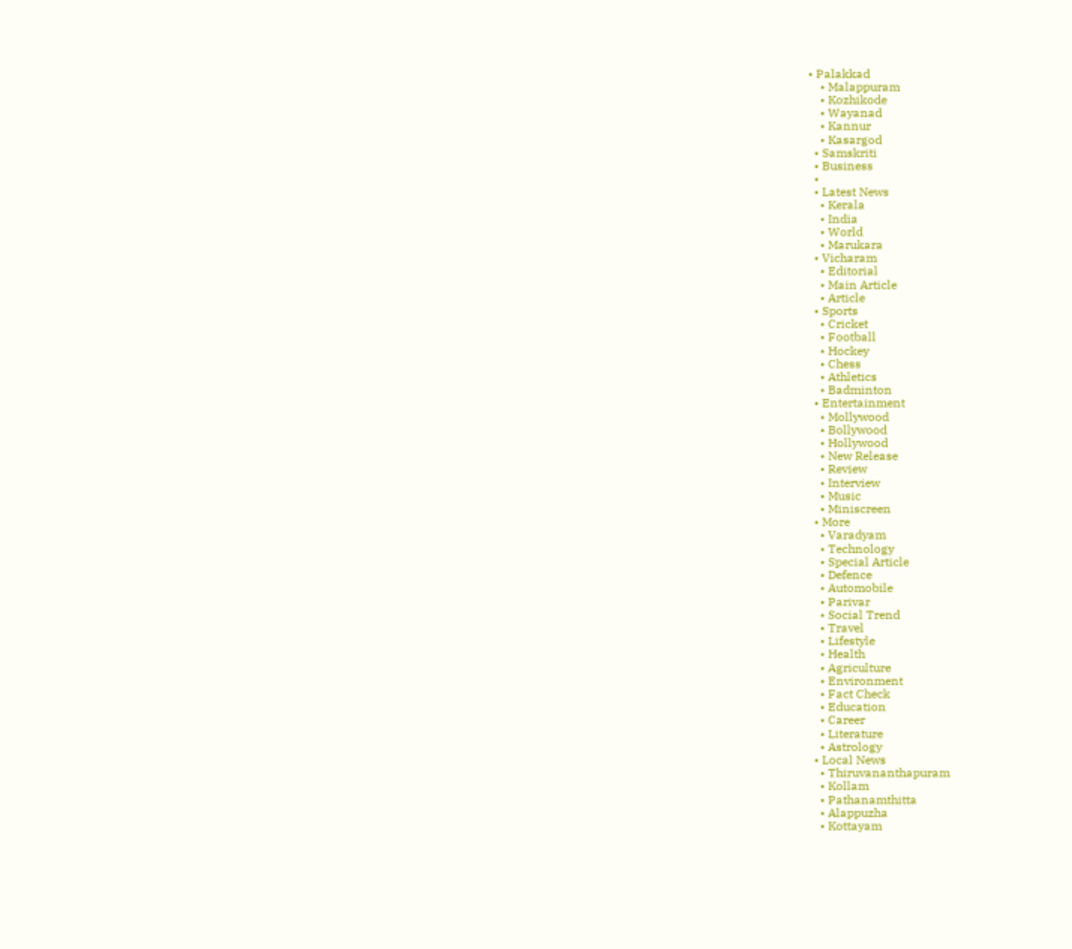• Palakkad
    • Malappuram
    • Kozhikode
    • Wayanad
    • Kannur
    • Kasargod
  • Samskriti
  • Business
  •
  • Latest News
    • Kerala
    • India
    • World
    • Marukara
  • Vicharam
    • Editorial
    • Main Article
    • Article
  • Sports
    • Cricket
    • Football
    • Hockey
    • Chess
    • Athletics
    • Badminton
  • Entertainment
    • Mollywood
    • Bollywood
    • Hollywood
    • New Release
    • Review
    • Interview
    • Music
    • Miniscreen
  • More
    • Varadyam
    • Technology
    • Special Article
    • Defence
    • Automobile
    • Parivar
    • Social Trend
    • Travel
    • Lifestyle
    • Health
    • Agriculture
    • Environment
    • Fact Check
    • Education
    • Career
    • Literature
    • Astrology
  • Local News
    • Thiruvananthapuram
    • Kollam
    • Pathanamthitta
    • Alappuzha
    • Kottayam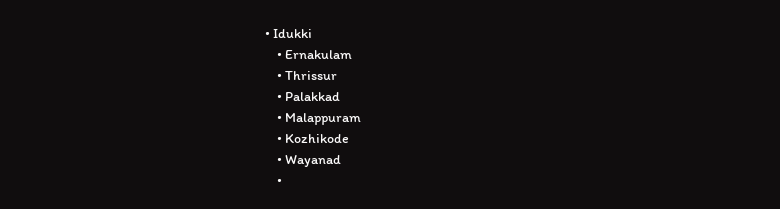• Idukki
    • Ernakulam
    • Thrissur
    • Palakkad
    • Malappuram
    • Kozhikode
    • Wayanad
    •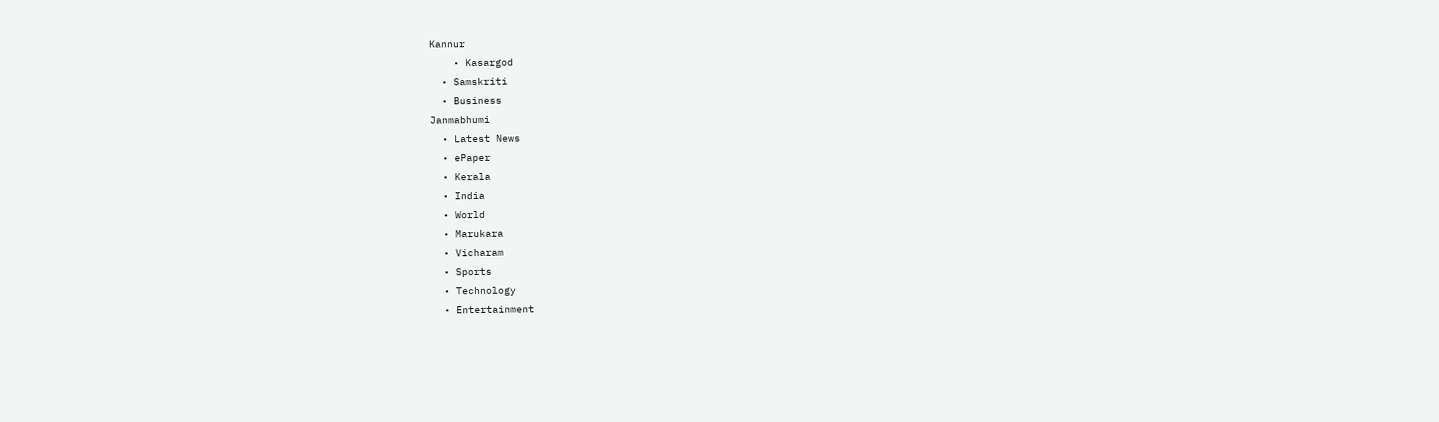Kannur
    • Kasargod
  • Samskriti
  • Business
Janmabhumi
  • Latest News
  • ePaper
  • Kerala
  • India
  • World
  • Marukara
  • Vicharam
  • Sports
  • Technology
  • Entertainment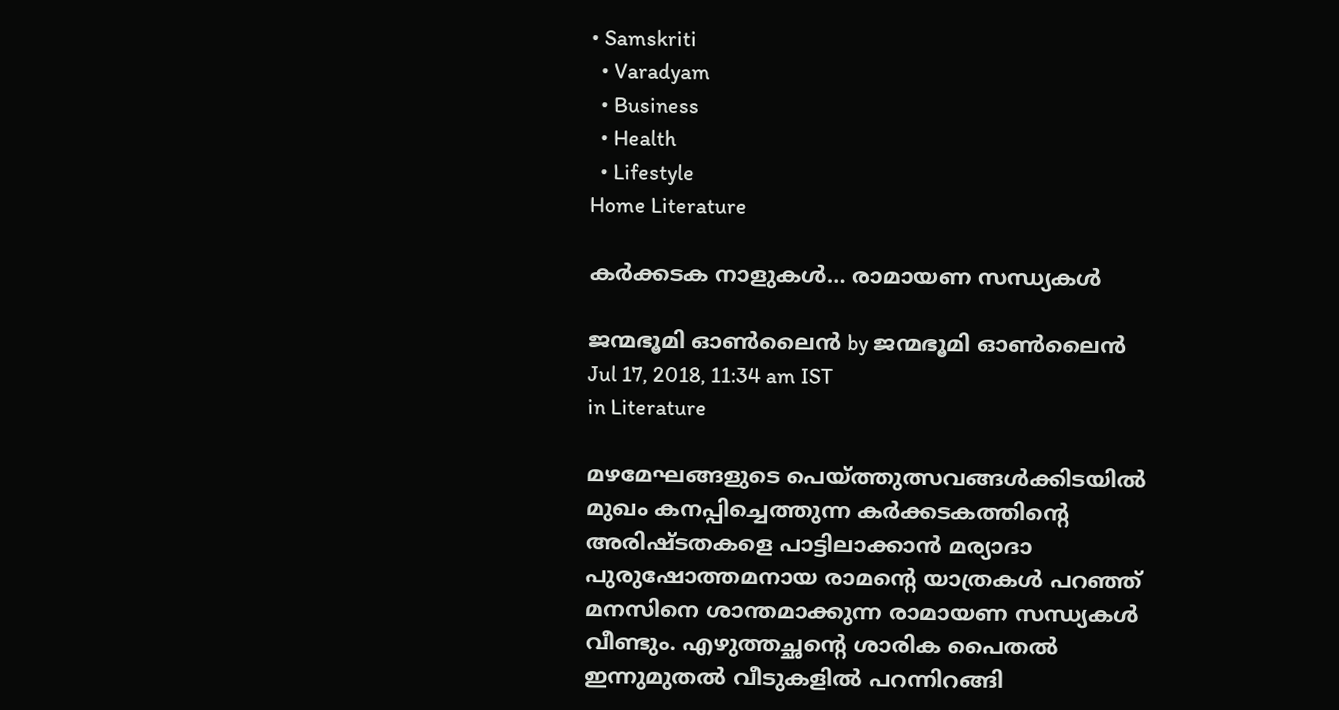• Samskriti
  • Varadyam
  • Business
  • Health
  • Lifestyle
Home Literature

കര്‍ക്കടക നാളുകള്‍… രാമായണ സന്ധ്യകള്‍

ജന്മഭൂമി ഓണ്‍ലൈന്‍ by ജന്മഭൂമി ഓണ്‍ലൈന്‍
Jul 17, 2018, 11:34 am IST
in Literature

മഴമേഘങ്ങളുടെ പെയ്‌ത്തുത്സവങ്ങള്‍ക്കിടയില്‍ മുഖം കനപ്പിച്ചെത്തുന്ന കര്‍ക്കടകത്തിന്റെ അരിഷ്ടതകളെ പാട്ടിലാക്കാന്‍ മര്യാദാ പുരുഷോത്തമനായ രാമന്റെ യാത്രകള്‍ പറഞ്ഞ് മനസിനെ ശാന്തമാക്കുന്ന രാമായണ സന്ധ്യകള്‍ വീണ്ടും. എഴുത്തച്ഛന്റെ ശാരിക പൈതല്‍ ഇന്നുമുതല്‍ വീടുകളില്‍ പറന്നിറങ്ങി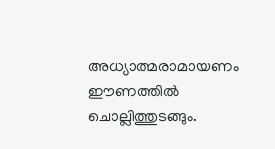അധ്യാത്മരാമായണം ഈണത്തില്‍ ചൊല്ലിത്തുടങ്ങും.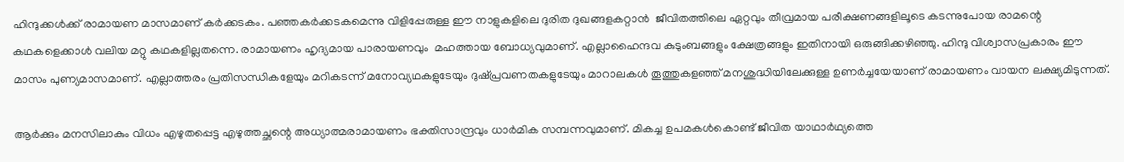ഹിന്ദുക്കള്‍ക്ക് രാമായണ മാസമാണ് കര്‍ക്കടകം. പഞ്ഞകര്‍ക്കടകമെന്നു വിളിപ്പേരുള്ള ഈ നാളുകളിലെ ദുരിത ദുഖങ്ങളകറ്റാന്‍  ജീവിതത്തിലെ ഏറ്റവും തീവ്രമായ പരീക്ഷണങ്ങളിലൂടെ കടന്നുപോയ രാമന്റെ കഥകളെക്കാള്‍ വലിയ മറ്റു കഥകളില്ലതന്നെ. രാമായണം ഹൃദ്യമായ പാരായണവും  മഹത്തായ ബോധ്യവുമാണ്. എല്ലാഹൈന്ദവ കുടുംബങ്ങളും ക്ഷേത്രങ്ങളും ഇതിനായി ഒരുങ്ങിക്കഴിഞ്ഞു. ഹിന്ദു വിശ്വാസപ്രകാരം ഈ മാസം പുണ്യമാസമാണ്. എല്ലാത്തരം പ്രതിസന്ധികളേയും മറികടന്ന് മനോവ്യഥകളുടേയും ദുഷ്പ്രവണതകളുടേയും മാറാലകള്‍ തൂത്തുകളഞ്ഞ് മനശുദ്ധിയിലേക്കുള്ള ഉണര്‍ച്ചയേയാണ് രാമായണം വായന ലക്ഷ്യമിടുന്നത്.

ആര്‍ക്കും മനസിലാകും വിധം എഴുതപ്പെട്ട എഴുത്തച്ഛന്റെ അധ്യാത്മരാമായണം ഭക്തിസാന്ദ്രവും ധാര്‍മിക സമ്പന്നവുമാണ്. മികച്ച ഉപമകള്‍കൊണ്ട് ജീവിത യാഥാര്‍ഥ്യത്തെ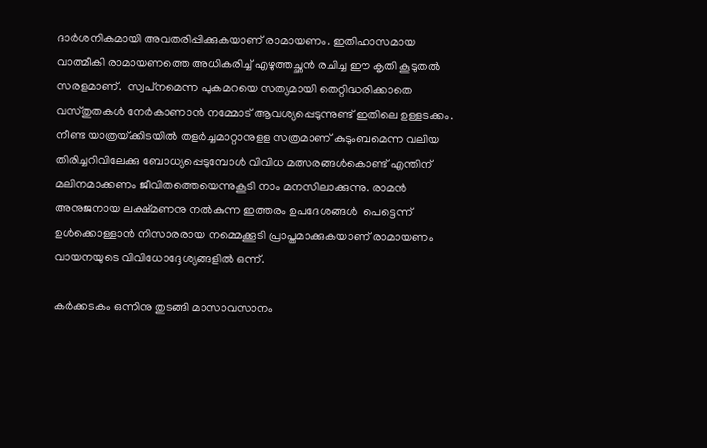ദാര്‍ശനികമായി അവതരിപ്പിക്കുകയാണ് രാമായണം. ഇതിഹാസമായ വാത്മീകി രാമായണത്തെ അധികരിച്ച് എഴുത്തച്ഛന്‍ രചിച്ച ഈ കൃതി കൂടുതല്‍ സരളമാണ്.  സ്വപ്‌നമെന്ന പുകമറയെ സത്യമായി തെറ്റിദ്ധരിക്കാതെ വസ്തുതകള്‍ നേര്‍കാണാന്‍ നമ്മോട് ആവശ്യപ്പെടുന്നുണ്ട് ഇതിലെ ഉള്ളടക്കം. നീണ്ട യാത്രയ്‌ക്കിടയില്‍ തളര്‍ച്ചമാറ്റാനുളള സത്രമാണ് കുടുംബമെന്ന വലിയ തിരിച്ചറിവിലേക്കു ബോധ്യപ്പെടുമ്പോള്‍ വിവിധ മത്സരങ്ങള്‍കൊണ്ട് എന്തിന് മലിനമാക്കണം ജീവിതത്തെയെന്നുകൂടി നാം മനസിലാക്കുന്നു. രാമന്‍ അനുജനായ ലക്ഷ്മണനു നല്‍കുന്ന ഇത്തരം ഉപദേശങ്ങള്‍  പെട്ടെന്ന് ഉള്‍ക്കൊള്ളാന്‍ നിസാരരായ നമ്മെക്കൂടി പ്രാപ്തമാക്കുകയാണ് രാമായണം വായനയുടെ വിവിധോദ്ദേശ്യങ്ങളില്‍ ഒന്ന്.

കര്‍ക്കടകം ഒന്നിനു തുടങ്ങി മാസാവസാനം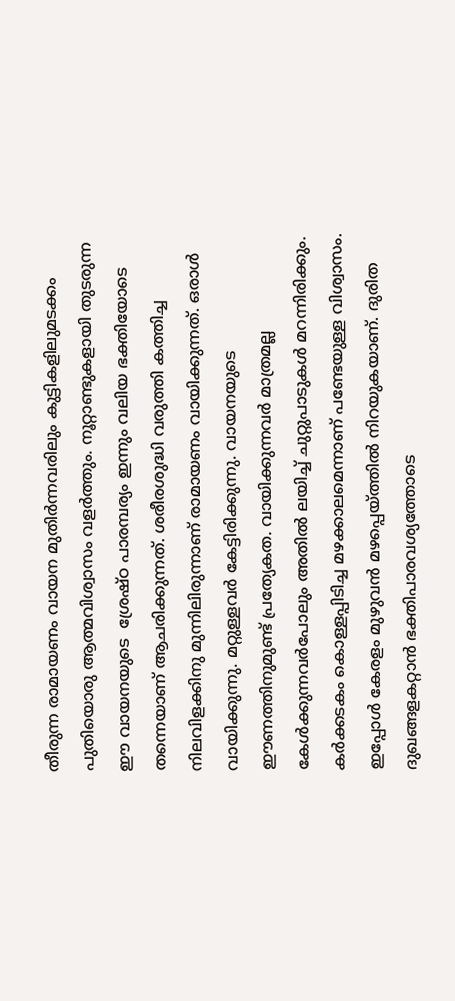തീരുന്ന രാമായണം വായന മുതിര്‍ന്നവരിലും കുട്ടികളിലുമടക്കം പുതിയൊരു ആത്മവിശ്വാസം വളര്‍ത്തും. നൂറ്റാണ്ടുകളായി തുടരുന്ന ഈ വായനയുടെ  ശ്രേഷ്ഠ പാരമ്പര്യം ഇന്നും വലിയ ഭക്തിയോടെ തന്നെയാണ് ആചരിക്കുന്നത്. ശരീരശുദ്ധി വരുത്തി കത്തിച്ച നിലവിളക്കിനു മുന്നിലിരുന്നാണ് രാമായണം വായിക്കുന്നത്. ഒരാള്‍ വായിക്കുന്നു. മറ്റുള്ളവര്‍ കേട്ടിരിക്കുന്നു. വായനയുടെ ഈണത്തിനുമുണ്ട് പ്രത്യേകത. വായിക്കുന്നവര്‍ മാത്രമല്ല കേള്‍ക്കുന്നവര്‍പോലും അതില്‍ ലയിച്ച് ചുറ്റുപാടുകള്‍ മറന്നിരിക്കും. കര്‍ക്കടകം കൊള്ളപ്പിടിച്ച മഴക്കാലമെന്നാണ് പണ്ടേയുള്ള വിശ്വാസം. ഇപ്പോള്‍ കേരളം മുഴുവന്‍ മഴപ്പെയ്‌ത്തില്‍ നിറയുകയാണ്. ദുരിത ദുഖങ്ങളകറ്റാന്‍ ഭക്തിപാരവശ്യത്തോടെ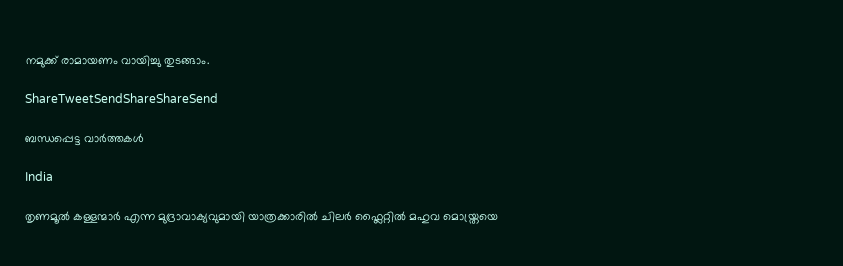നമുക്ക് രാമായണം വായിച്ചു തുടങ്ങാം.

ShareTweetSendShareShareSend

ബന്ധപ്പെട്ട വാര്‍ത്തകള്‍

India

തൃണമൂല്‍ കള്ളന്മാര്‍ എന്ന മുദ്രാവാക്യവുമായി യാത്രക്കാരില്‍ ചിലര്‍ ഫ്ലൈറ്റില്‍ മഹുവ മൊയ്ത്രയെ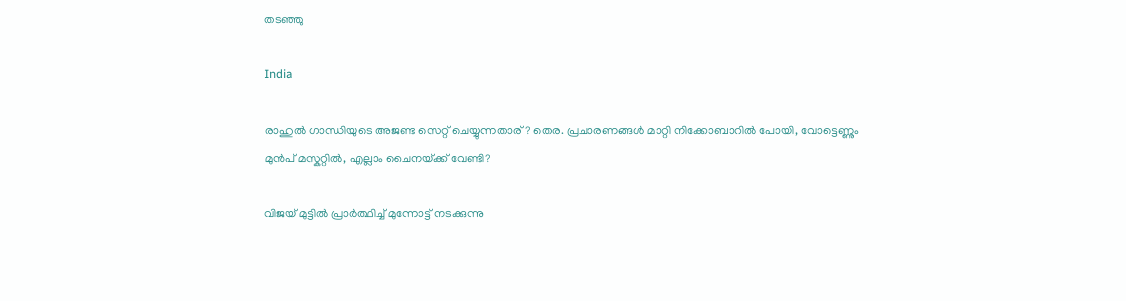തടഞ്ഞു

India

രാഹുല്‍ ഗാന്ധിയുടെ അജണ്ട സെറ്റ് ചെയ്യുന്നതാര്? തെര. പ്രചാരണങ്ങള്‍ മാറ്റി നിക്കോബാറില്‍ പോയി, വോട്ടെണ്ണും മുന്‍പ് മസ്കറ്റില്‍, എല്ലാം ചൈനയ്‌ക്ക് വേണ്ടി?

വിജയ് മുട്ടില്‍ പ്രാര്‍ത്ഥിച്ച് മുന്നോട്ട് നടക്കുന്നു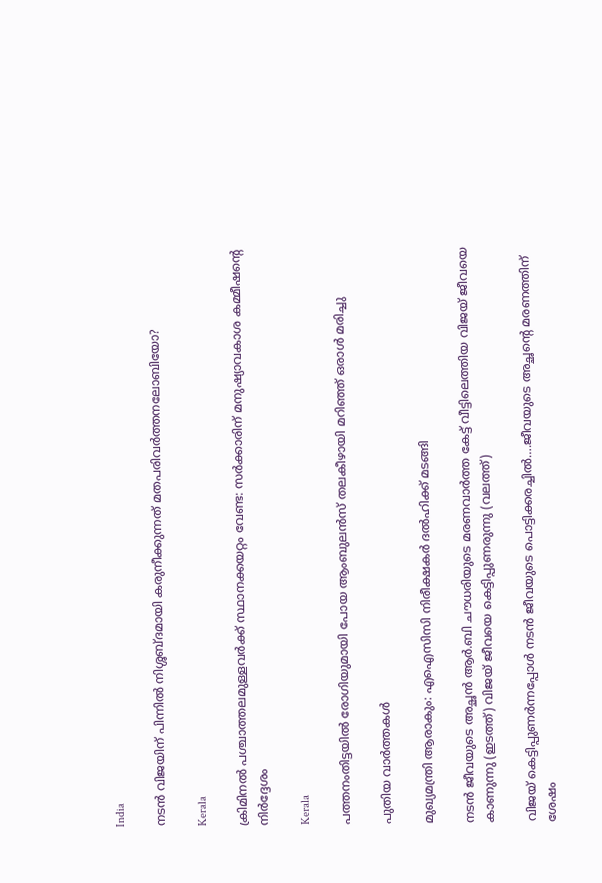India

നടന്‍ വിജയിന് പിന്നില്‍ നിശ്ശബ്ദമായി കരുനീക്കുന്നത് മതപരിവര്‍ത്തനലോബിയോ?

Kerala

ക്രിമിനല്‍ പശ്ചാത്തലമുള്ളവര്‍ക്ക് സ്ഥാനക്കയറ്റം വേണ്ട: സര്‍ക്കാരിന് മനുഷ്യാവകാശ കമ്മീഷന്റെ നിര്‍ദ്ദേശം

Kerala

പത്തനംതിട്ടയില്‍ രോഗിയുമായി പോയ ആംബുലന്‍സ് തലകീഴായി മറിഞ്ഞ് ഒരാള്‍ മരിച്ചു

പുതിയ വാര്‍ത്തകള്‍

മുഖ്യമന്ത്രി ആരാകും: എഐസിസി നിരീക്ഷകര്‍ ദല്‍ഹിക്ക് മടങ്ങി

നടന്‍ ജീവയുടെ അച്ഛന്‍ ആര്‍.ബി ചൗധരിയുടെ മരണവാര്‍ത്ത കേട്ട് വീട്ടിലെത്തിയ വിജയ് ജീവയെ കാണുന്നു (ഇടത്ത്) വിജയ് ജീവയെ കെട്ടിപ്പുണരുന്നു (വലത്ത്)

വിജയ് കെട്ടിപ്പുണര്‍ന്നപ്പോള്‍ നടന്‍ ജീവയുടെ പൊട്ടിക്കരച്ചില്‍….ജീവയുടെ അച്ഛന്റെ മരണത്തിന് ശേഷം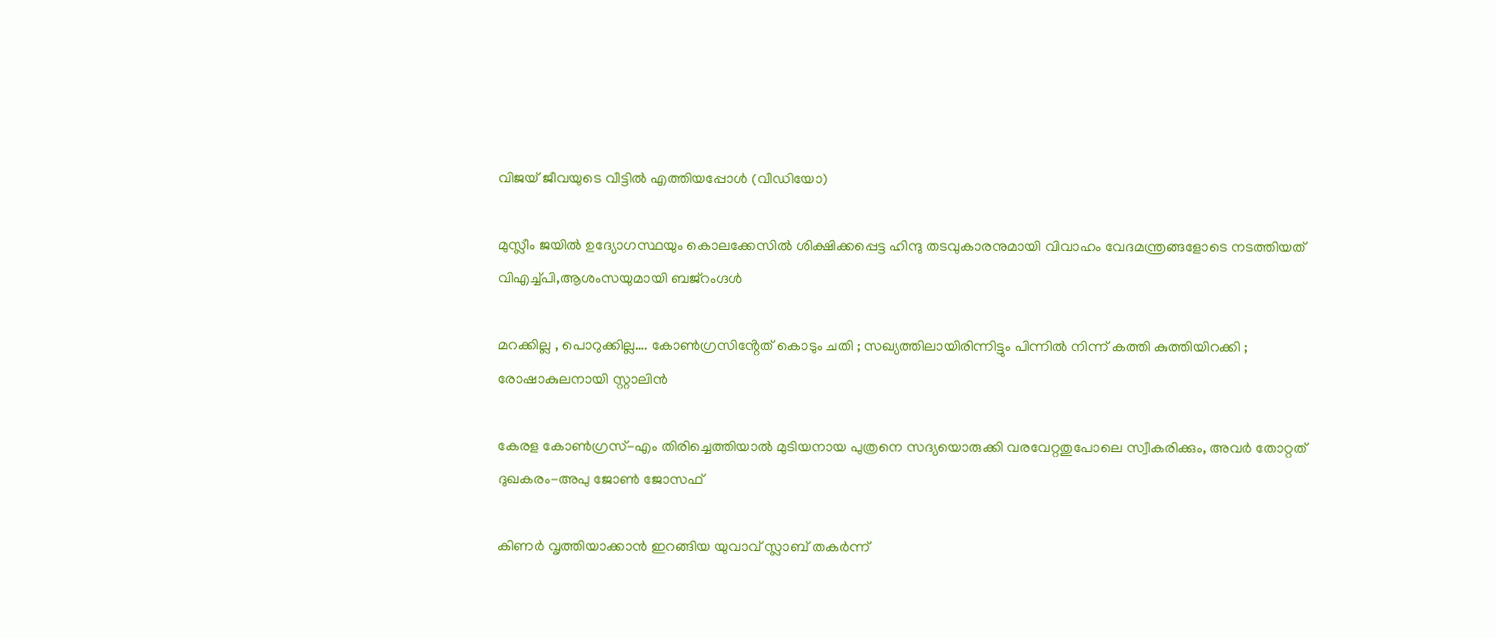വിജയ് ജീവയുടെ വീട്ടില്‍ എത്തിയപ്പോള്‍ (വീഡിയോ)

മുസ്ലീം ജയില്‍ ഉദ്യോഗസ്ഥയും കൊലക്കേസില്‍ ശിക്ഷിക്കപ്പെട്ട ഹിന്ദു തടവുകാരനുമായി വിവാഹം വേദമന്ത്രങ്ങളോടെ നടത്തിയത് വിഎച്ച്പി,ആശംസയുമായി ബജ്‌റംഗ്ദള്‍

മറക്കില്ല , പൊറുക്കില്ല…. കോൺഗ്രസിൻ്റേത് കൊടും ചതി ; സഖ്യത്തിലായിരിന്നിട്ടും പിന്നിൽ നിന്ന് കത്തി കുത്തിയിറക്കി ; രോഷാകുലനായി സ്റ്റാലിൻ

കേരള കോണ്‍ഗ്രസ്-എം തിരിച്ചെത്തിയാല്‍ മുടിയനായ പുത്രനെ സദ്യയൊരുക്കി വരവേറ്റതുപോലെ സ്വീകരിക്കും, അവര്‍ തോറ്റത് ദുഖകരം-അപു ജോണ്‍ ജോസഫ്

കിണര്‍ വൃത്തിയാക്കാന്‍ ഇറങ്ങിയ യുവാവ് സ്ലാബ് തകര്‍ന്ന്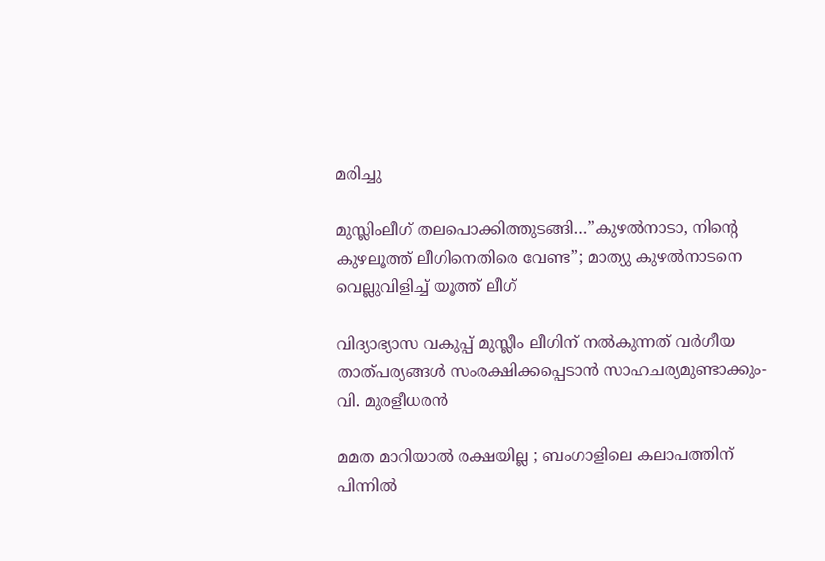മരിച്ചു

മുസ്ലിംലീഗ് തലപൊക്കിത്തുടങ്ങി…”കുഴൽനാടാ, നിന്റെ കുഴലൂത്ത് ലീഗിനെതിരെ വേണ്ട”; മാത്യു കുഴൽനാടനെ വെല്ലുവിളിച്ച് യൂത്ത് ലീഗ്

വിദ്യാഭ്യാസ വകുപ്പ് മുസ്ലീം ലീഗിന് നല്‍കുന്നത് വര്‍ഗീയ താത്പര്യങ്ങള്‍ സംരക്ഷിക്കപ്പെടാന്‍ സാഹചര്യമുണ്ടാക്കും- വി. മുരളീധരന്‍

മമത മാറിയാൽ രക്ഷയില്ല ; ബംഗാളിലെ കലാപത്തിന് പിന്നിൽ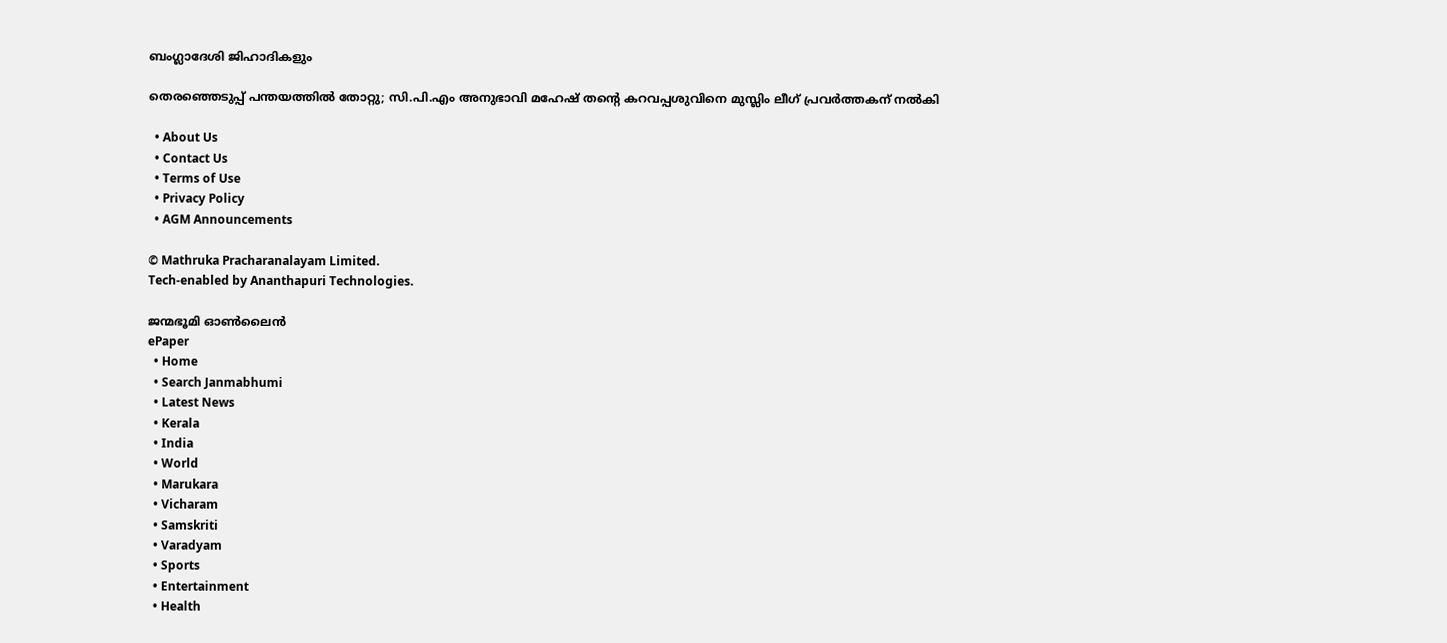ബംഗ്ലാദേശി ജിഹാദികളും

തെരഞ്ഞെടുപ്പ് പന്തയത്തില്‍ തോറ്റു; സി.പി.എം അനുഭാവി മഹേഷ് തന്റെ കറവപ്പശുവിനെ മുസ്ലിം ലീഗ് പ്രവര്‍ത്തകന് നല്‍കി

  • About Us
  • Contact Us
  • Terms of Use
  • Privacy Policy
  • AGM Announcements

© Mathruka Pracharanalayam Limited.
Tech-enabled by Ananthapuri Technologies.

ജന്മഭൂമി ഓണ്‍ലൈന്‍
ePaper
  • Home
  • Search Janmabhumi
  • Latest News
  • Kerala
  • India
  • World
  • Marukara
  • Vicharam
  • Samskriti
  • Varadyam
  • Sports
  • Entertainment
  • Health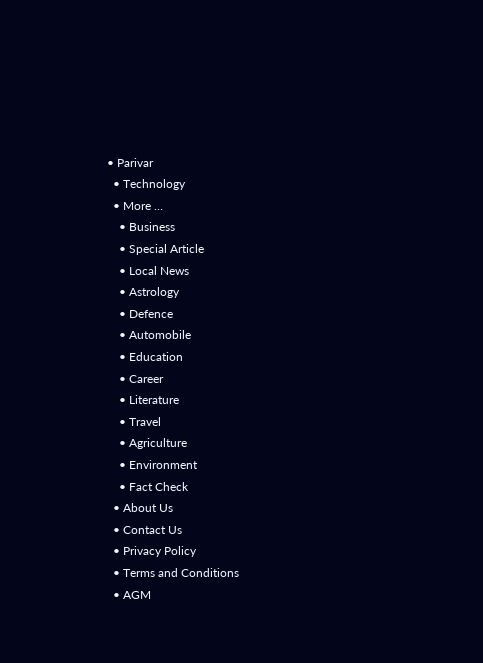• Parivar
  • Technology
  • More …
    • Business
    • Special Article
    • Local News
    • Astrology
    • Defence
    • Automobile
    • Education
    • Career
    • Literature
    • Travel
    • Agriculture
    • Environment
    • Fact Check
  • About Us
  • Contact Us
  • Privacy Policy
  • Terms and Conditions
  • AGM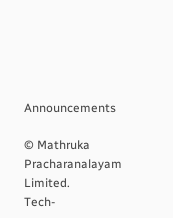Announcements

© Mathruka Pracharanalayam Limited.
Tech-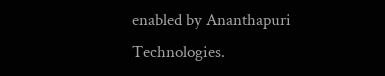enabled by Ananthapuri Technologies.